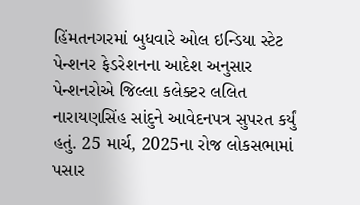હિંમતનગરમાં બુધવારે ઓલ ઇન્ડિયા સ્ટેટ પેન્શનર ફેડરેશનના આદેશ અનુસાર પેન્શનરોએ જિલ્લા કલેક્ટર લલિત નારાયણસિંહ સાંદુને આવેદનપત્ર સુપરત કર્યું હતું. 25 માર્ચ, 2025ના રોજ લોકસભામાં પસાર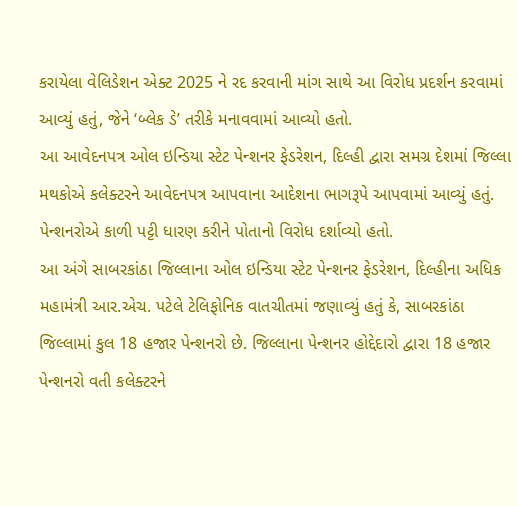કરાયેલા વેલિડેશન એક્ટ 2025 ને રદ કરવાની માંગ સાથે આ વિરોધ પ્રદર્શન કરવામાં આવ્યું હતું, જેને ‘બ્લેક ડે’ તરીકે મનાવવામાં આવ્યો હતો.
આ આવેદનપત્ર ઓલ ઇન્ડિયા સ્ટેટ પેન્શનર ફેડરેશન, દિલ્હી દ્વારા સમગ્ર દેશમાં જિલ્લા મથકોએ કલેક્ટરને આવેદનપત્ર આપવાના આદેશના ભાગરૂપે આપવામાં આવ્યું હતું. પેન્શનરોએ કાળી પટ્ટી ધારણ કરીને પોતાનો વિરોધ દર્શાવ્યો હતો.
આ અંગે સાબરકાંઠા જિલ્લાના ઓલ ઇન્ડિયા સ્ટેટ પેન્શનર ફેડરેશન, દિલ્હીના અધિક મહામંત્રી આર.એચ. પટેલે ટેલિફોનિક વાતચીતમાં જણાવ્યું હતું કે, સાબરકાંઠા જિલ્લામાં કુલ 18 હજાર પેન્શનરો છે. જિલ્લાના પેન્શનર હોદ્દેદારો દ્વારા 18 હજાર પેન્શનરો વતી કલેક્ટરને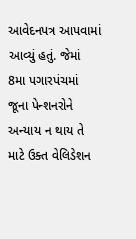આવેદનપત્ર આપવામાં આવ્યું હતું. જેમાં 8મા પગારપંચમાં જૂના પેન્શનરોને અન્યાય ન થાય તે માટે ઉક્ત વેલિડેશન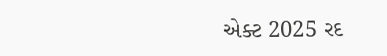એક્ટ 2025 રદ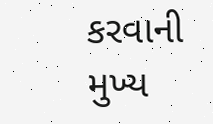કરવાની મુખ્ય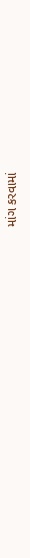માંગ કરવામાં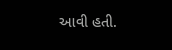આવી હતી.